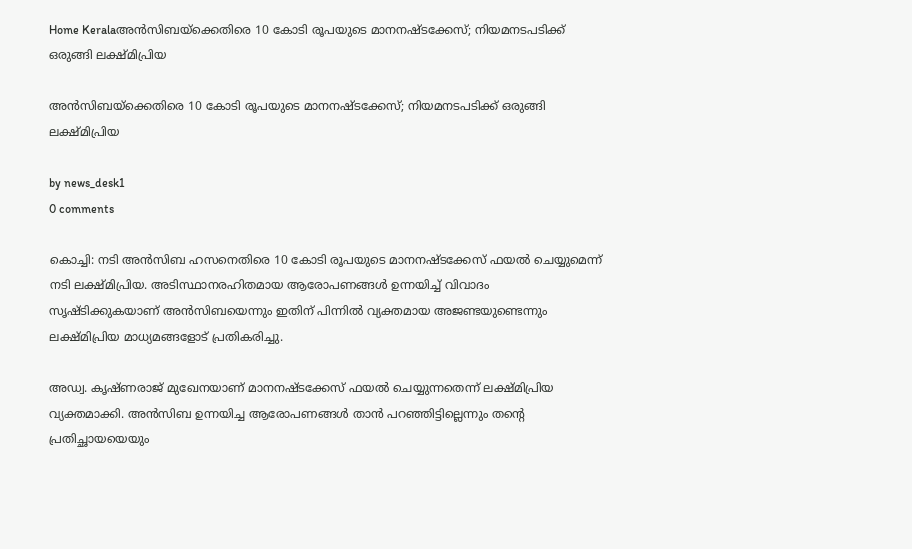Home Keralaഅൻസിബയ്‌ക്കെതിരെ 10 കോടി രൂപയുടെ മാനനഷ്ടക്കേസ്; നിയമനടപടിക്ക് ഒരുങ്ങി ലക്ഷ്മിപ്രിയ

അൻസിബയ്‌ക്കെതിരെ 10 കോടി രൂപയുടെ മാനനഷ്ടക്കേസ്; നിയമനടപടിക്ക് ഒരുങ്ങി ലക്ഷ്മിപ്രിയ

by news_desk1
0 comments

കൊച്ചി: നടി അൻസിബ ഹസനെതിരെ 10 കോടി രൂപയുടെ മാനനഷ്ടക്കേസ് ഫയൽ ചെയ്യുമെന്ന് നടി ലക്ഷ്മിപ്രിയ. അടിസ്ഥാനരഹിതമായ ആരോപണങ്ങൾ ഉന്നയിച്ച് വിവാദം സൃഷ്ടിക്കുകയാണ് അൻസിബയെന്നും ഇതിന് പിന്നിൽ വ്യക്തമായ അജണ്ടയുണ്ടെന്നും ലക്ഷ്മിപ്രിയ മാധ്യമങ്ങളോട് പ്രതികരിച്ചു.

അഡ്വ. കൃഷ്ണരാജ് മുഖേനയാണ് മാനനഷ്ടക്കേസ് ഫയൽ ചെയ്യുന്നതെന്ന് ലക്ഷ്മിപ്രിയ വ്യക്തമാക്കി. അൻസിബ ഉന്നയിച്ച ആരോപണങ്ങൾ താൻ പറഞ്ഞിട്ടില്ലെന്നും തന്റെ പ്രതിച്ഛായയെയും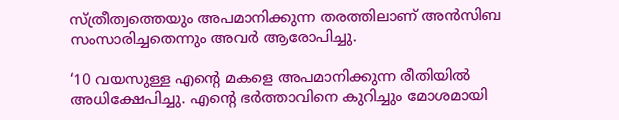സ്ത്രീത്വത്തെയും അപമാനിക്കുന്ന തരത്തിലാണ് അൻസിബ സംസാരിച്ചതെന്നും അവർ ആരോപിച്ചു.

‘10 വയസുള്ള എന്റെ മകളെ അപമാനിക്കുന്ന രീതിയിൽ അധിക്ഷേപിച്ചു. എന്റെ ഭർത്താവിനെ കുറിച്ചും മോശമായി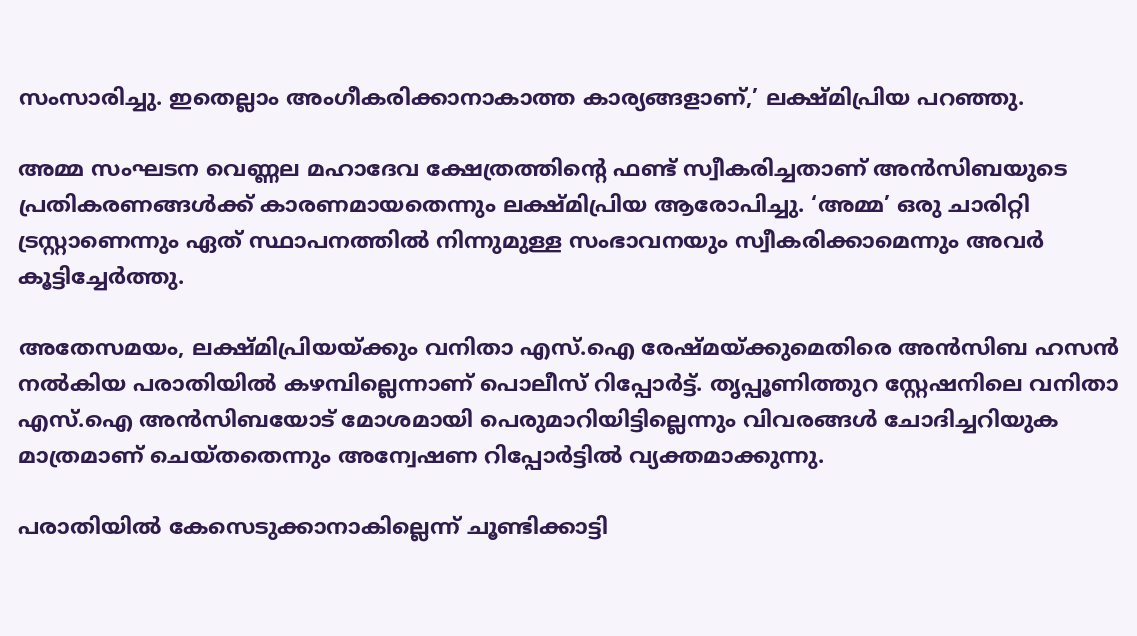സംസാരിച്ചു. ഇതെല്ലാം അംഗീകരിക്കാനാകാത്ത കാര്യങ്ങളാണ്,’ ലക്ഷ്മിപ്രിയ പറഞ്ഞു.

അമ്മ സംഘടന വെണ്ണല മഹാദേവ ക്ഷേത്രത്തിന്റെ ഫണ്ട് സ്വീകരിച്ചതാണ് അൻസിബയുടെ പ്രതികരണങ്ങൾക്ക് കാരണമായതെന്നും ലക്ഷ്മിപ്രിയ ആരോപിച്ചു. ‘അമ്മ’ ഒരു ചാരിറ്റി ട്രസ്റ്റാണെന്നും ഏത് സ്ഥാപനത്തിൽ നിന്നുമുള്ള സംഭാവനയും സ്വീകരിക്കാമെന്നും അവർ കൂട്ടിച്ചേർത്തു.

അതേസമയം, ലക്ഷ്മിപ്രിയയ്ക്കും വനിതാ എസ്.ഐ രേഷ്മയ്ക്കുമെതിരെ അൻസിബ ഹസൻ നൽകിയ പരാതിയിൽ കഴമ്പില്ലെന്നാണ് പൊലീസ് റിപ്പോർട്ട്. തൃപ്പൂണിത്തുറ സ്റ്റേഷനിലെ വനിതാ എസ്.ഐ അൻസിബയോട് മോശമായി പെരുമാറിയിട്ടില്ലെന്നും വിവരങ്ങൾ ചോദിച്ചറിയുക മാത്രമാണ് ചെയ്തതെന്നും അന്വേഷണ റിപ്പോർട്ടിൽ വ്യക്തമാക്കുന്നു.

പരാതിയിൽ കേസെടുക്കാനാകില്ലെന്ന് ചൂണ്ടിക്കാട്ടി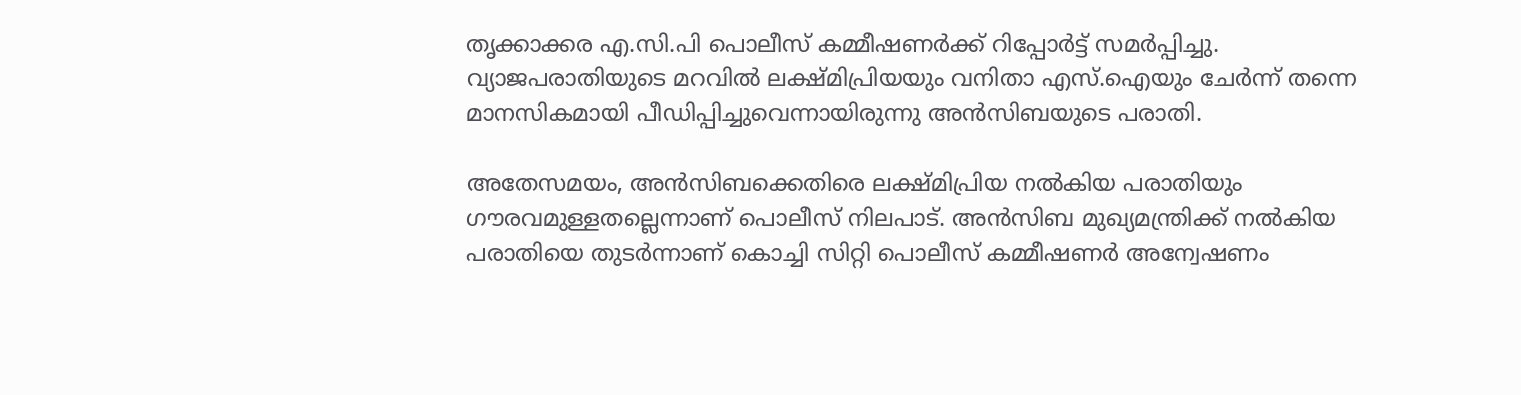തൃക്കാക്കര എ.സി.പി പൊലീസ് കമ്മീഷണർക്ക് റിപ്പോർട്ട് സമർപ്പിച്ചു. വ്യാജപരാതിയുടെ മറവിൽ ലക്ഷ്മിപ്രിയയും വനിതാ എസ്.ഐയും ചേർന്ന് തന്നെ മാനസികമായി പീഡിപ്പിച്ചുവെന്നായിരുന്നു അൻസിബയുടെ പരാതി.

അതേസമയം, അൻസിബക്കെതിരെ ലക്ഷ്മിപ്രിയ നൽകിയ പരാതിയും ഗൗരവമുള്ളതല്ലെന്നാണ് പൊലീസ് നിലപാട്. അൻസിബ മുഖ്യമന്ത്രിക്ക് നൽകിയ പരാതിയെ തുടർന്നാണ് കൊച്ചി സിറ്റി പൊലീസ് കമ്മീഷണർ അന്വേഷണം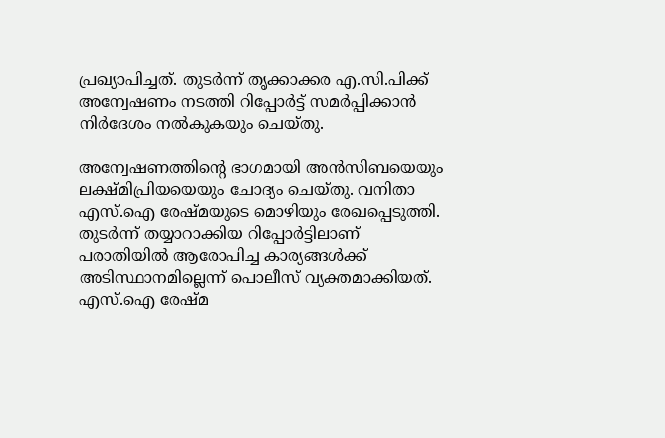പ്രഖ്യാപിച്ചത്. തുടർന്ന് തൃക്കാക്കര എ.സി.പിക്ക് അന്വേഷണം നടത്തി റിപ്പോർട്ട് സമർപ്പിക്കാൻ നിർദേശം നൽകുകയും ചെയ്തു.

അന്വേഷണത്തിന്റെ ഭാഗമായി അൻസിബയെയും ലക്ഷ്മിപ്രിയയെയും ചോദ്യം ചെയ്തു. വനിതാ എസ്.ഐ രേഷ്മയുടെ മൊഴിയും രേഖപ്പെടുത്തി. തുടർന്ന് തയ്യാറാക്കിയ റിപ്പോർട്ടിലാണ് പരാതിയിൽ ആരോപിച്ച കാര്യങ്ങൾക്ക് അടിസ്ഥാനമില്ലെന്ന് പൊലീസ് വ്യക്തമാക്കിയത്. എസ്.ഐ രേഷ്മ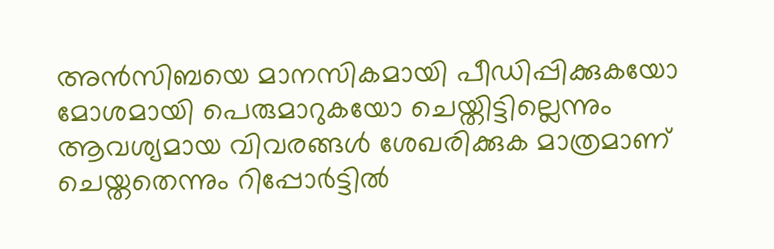അൻസിബയെ മാനസികമായി പീഡിപ്പിക്കുകയോ മോശമായി പെരുമാറുകയോ ചെയ്തിട്ടില്ലെന്നും ആവശ്യമായ വിവരങ്ങൾ ശേഖരിക്കുക മാത്രമാണ് ചെയ്തതെന്നും റിപ്പോർട്ടിൽ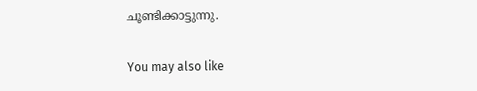ചൂണ്ടിക്കാട്ടുന്നു.

You may also like